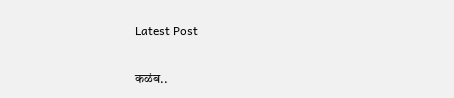Latest Post

कळंब..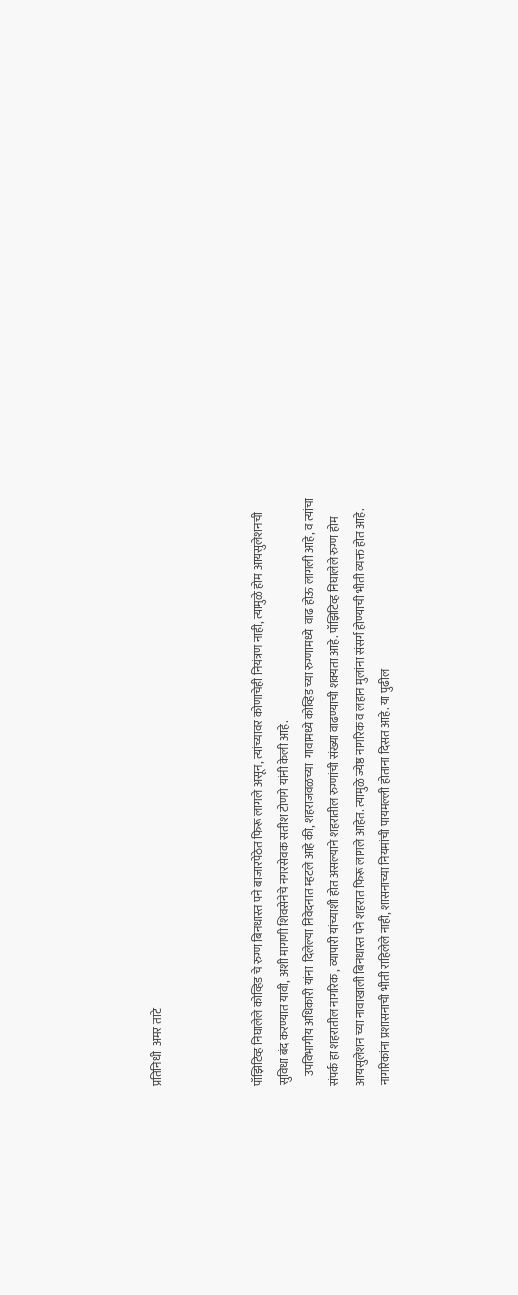प्रतिनिधी  अमर ताटे



पॉझिटिव्ह निघालेले कोव्हिड चे रुग्ण बिनधास्त पने बाजारपेठेत फिरू लागले असून, त्यांच्यावर कोणाचेही नियंत्रण नाही, त्यामुळे होम आयसुलेशनची  सुविधा बंद करण्यात यावी, अशी मागणी शिवसेनेचे नगरसेवक सतीश टोणगे यांनी केली आहे.
    उपविभागीय अधिकारी यांना  दिलेल्या निवेदनात म्हटले आहे की, शहराजवळच्या  गावामध्ये कोव्हिड च्या रुग्णामध्ये  वाढ होऊ लागली आहे, व त्यांचा संपर्क हा शहरातील नागरिक , व्यापारी यांच्याशी होत असल्याने शहरातील रुग्णांची संख्या वाढण्याची शक्यता आहे. पॉझिटिव्ह निघालेले रुग्ण होम आयसुलेशन च्या नावाखाली बिनधास्त पने शहरात फिरू लागले आहेत. त्यामुळे ज्येष्ठ नागरिक व लहान मुलांना संसर्ग होण्याची भीती व्यक्त होत आहे. नागरिकांना प्रशासनाची भीती राहिलेले नाही, शासनाच्या नियमांची पायमल्ली होताना दिसत आहे. या पुढील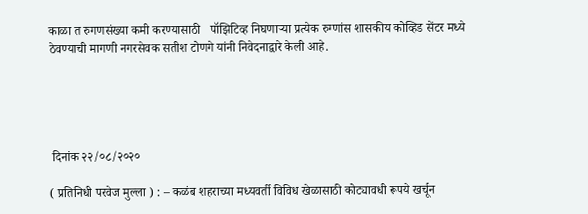काळा त रुगणसंख्या कमी करण्यासाठी   पॉझिटिव्ह निघणाऱ्या प्रत्येक रुग्णांस शासकीय कोव्हिड सेंटर मध्ये ठेवण्याची मागणी नगरसेवक सतीश टोणगे यांनी निवेदनाद्वारे केली आहे.





 दिनांक २२/०८/२०२०

( प्रतिनिधी परवेज मुल्ला ) : – कळंब शहराच्या मध्यवर्ती विविध खेळासाठी कोट्यावधी रूपये खर्चून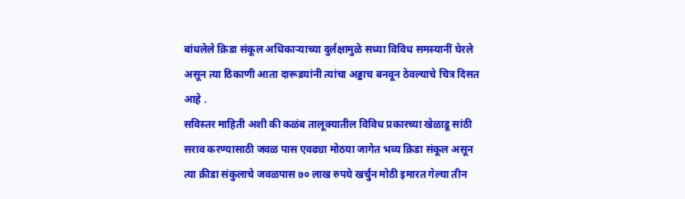बांधलेले क्रिडा संकूल अधिकाऱ्याच्या दुर्लक्षामुळे सध्या विविध समस्यानीं घेरले असून त्या ठिकाणी आता दारूडयांनी त्यांचा अड्डाच बनवून ठेवल्याचे चित्र दिसत आहे .
सविस्तर माहिती अशी की कळंब तालूक्यातील विविध प्रकारच्या खेळाडू सांठी सराव करण्यासाठी जवळ पास एवढ्या मोठया जागेत भव्य क्रिडा संकूल असून त्या क्रीडा संकुलाचे जवळपास ७० लाख रुपये खर्चुन मोठी इमारत गेल्या तीन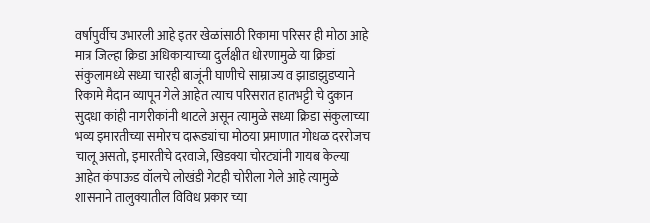वर्षापुर्वीच उभारली आहे इतर खेळांसाठी रिकामा परिसर ही मोठा आहे मात्र जिल्हा क्रिडा अधिकाऱ्याच्या दुर्लक्षीत धोरणामुळे या क्रिडां संकुलामध्ये सध्या चारही बाजूंनी घाणीचे साम्राज्य व झाडाझुडप्याने रिकामे मैदान व्यापून गेले आहेत त्याच परिसरात हातभट्टी चे दुकान सुदधा कांही नागरीकांनी थाटले असून त्यामुळे सध्या क्रिडा संकुलाच्या भव्य इमारतीच्या समोरच दारूड्यांचा मोठया प्रमाणात गोधळ दररोजच चालू असतो, इमारतीचे दरवाजे, खिडक्या चोरट्यांनी गायब केल्या आहेत कंपाऊड वॉलचे लोखंडी गेटही चोरीला गेले आहे त्यामुळे शासनाने तालुक्यातील विविध प्रकार च्या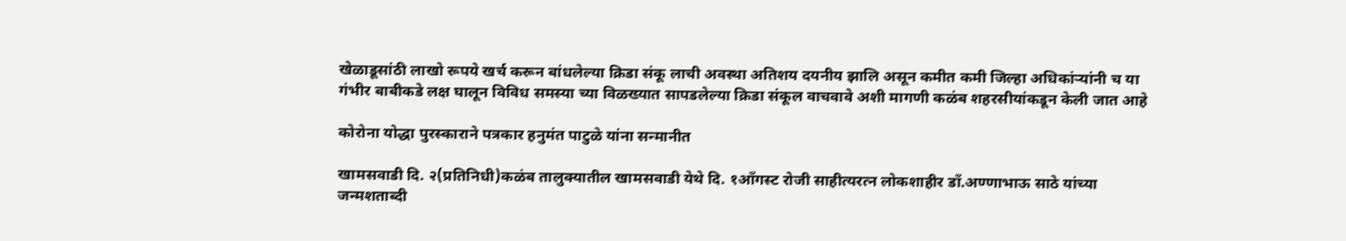खेळाडूसांठी लाखो रूपये खर्च करून बांधलेल्या क्रिडा संकू लाची अवस्था अतिशय दयनीय झालि असून कमीत कमी जिल्हा अधिकांर्‍यांनी च या गंभीर बाबीकडे लक्ष घालून विविध समस्या च्या विळख्यात सापडलेल्या क्रिडा संकूल वाचवावे अशी मागणी कळंब शहरसीयांकडून केली जात आहे

कोरोना योद्धा पुरस्काराने पत्रकार हनुमंत पाटुळे यांना सन्मानीत

खामसवाडी दि. २(प्रतिनिधी)कळंब तालुक्यातील खामसवाडी येथे दि. १आँगस्ट रोजी साहीत्यरत्न लोकशाहीर डाँ.अण्णाभाऊ साठे यांच्या जन्मशताब्दी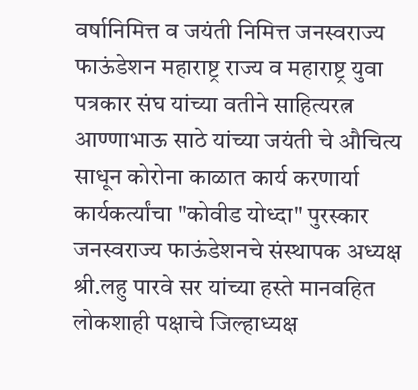वर्षानिमित्त व जयंती निमित्त जनस्वराज्य फाऊंडेशन महाराष्ट्र राज्य व महाराष्ट्र युवा पत्रकार संघ यांच्या वतीने साहित्यरत्न आण्णाभाऊ साठे यांच्या जयंती चे औचित्य साधून कोरोना काळात कार्य करणार्या कार्यकर्त्यांचा "कोवीड योध्दा" पुरस्कार जनस्वराज्य फाऊंडेशनचे संस्थापक अध्यक्ष श्री.लहु पारवे सर यांच्या हस्ते मानवहित लोकशाही पक्षाचे जिल्हाध्यक्ष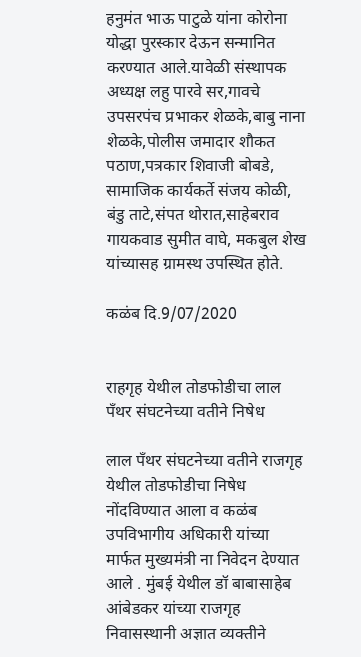हनुमंत भाऊ पाटुळे यांना कोरोना योद्धा पुरस्कार देऊन सन्मानित करण्यात आले.यावेळी संस्थापक अध्यक्ष लहु पारवे सर,गावचे उपसरपंच प्रभाकर शेळके,बाबु नाना शेळके,पोलीस जमादार शौकत पठाण,पत्रकार शिवाजी बोबडे, सामाजिक कार्यकर्ते संजय कोळी, बंडु ताटे,संपत थोरात,साहेबराव गायकवाड सुमीत वाघे, मकबुल शेख यांच्यासह ग्रामस्थ उपस्थित होते.

कळंब दि.9/07/2020


राहगृह येथील तोडफोडीचा लाल पँथर संघटनेच्या वतीने निषेध

लाल पँथर संघटनेच्या वतीने राजगृह येथील तोडफोडीचा निषेध नोंदविण्यात आला व कळंब उपविभागीय अधिकारी यांच्या मार्फत मुख्यमंत्री ना निवेदन देण्यात आले . मुंबई येथील डॉ बाबासाहेब आंबेडकर यांच्या राजगृह निवासस्थानी अज्ञात व्यक्तीने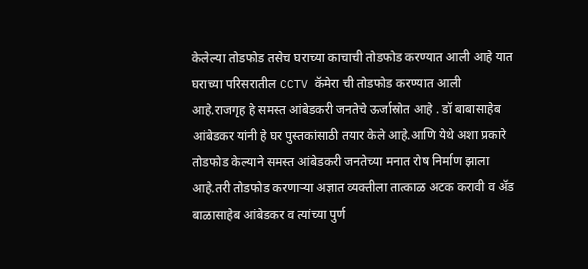केलेल्या तोडफोड तसेच घराच्या काचाची तोडफोड करण्यात आली आहे यात घराच्या परिसरातील CCTV कॅमेरा ची तोडफोड करण्यात आली आहे.राजगृह हे समस्त आंबेडकरी जनतेचे ऊर्जास्रोत आहे . डॉ बाबासाहेब आंबेडकर यांनी हे घर पुस्तकांसाठी तयार केले आहे.आणि येथे अशा प्रकारे तोडफोड केल्याने समस्त आंबेडकरी जनतेच्या मनात रोष निर्माण झाला आहे.तरी तोडफोड करणाऱ्या अज्ञात व्यक्तीला तात्काळ अटक करावी व ॲड बाळासाहेब आंबेडकर व त्यांच्या पुर्ण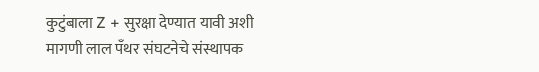कुटुंबाला Z + सुरक्षा देण्यात यावी अशी मागणी लाल पँथर संघटनेचे संस्थापक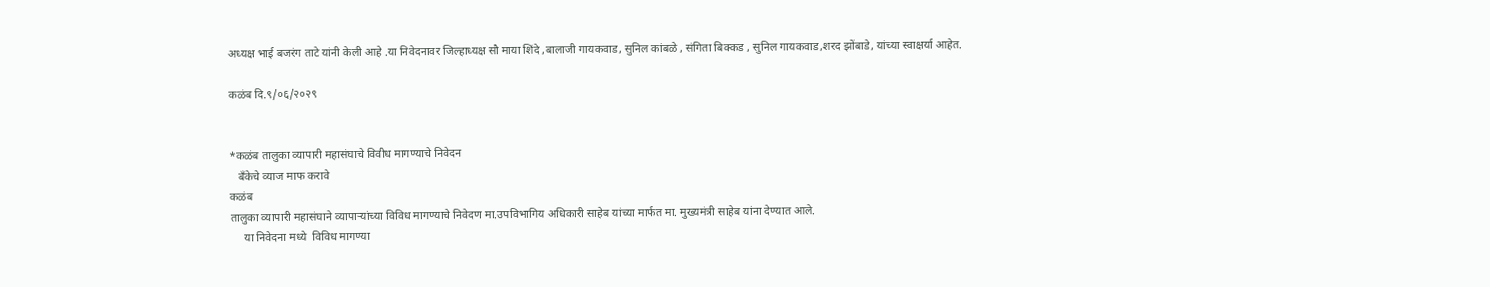अध्यक्ष भाई बजरंग ताटे यांनी केली आहे .या निवेदनावर जिल्हाध्यक्ष सौ माया शिंदे ,बालाजी गायकवाड, सुनिल कांबळे , संगिता बिक्कड , सुनिल गायकवाड,शरद झोंबाडे, यांच्या स्वाक्षर्या आहेत.

कळंब दि.९/०६/२०२९


*कळंब तालुका व्यापारी महासंघाचे विवीध मागण्याचे निवेदन
   बँकेचे व्याज माफ करावे
कळंब
तालुका व्यापारी महासंघाने व्यापाऱ्यांच्या विविध मागण्याचे निवेदण मा.उपविभागिय अधिकारी साहेब यांच्या मार्फत मा. मुख्यमंत्री साहेब यांना देण्यात आले.
     या निवेदना मध्ये  विविध मागण्या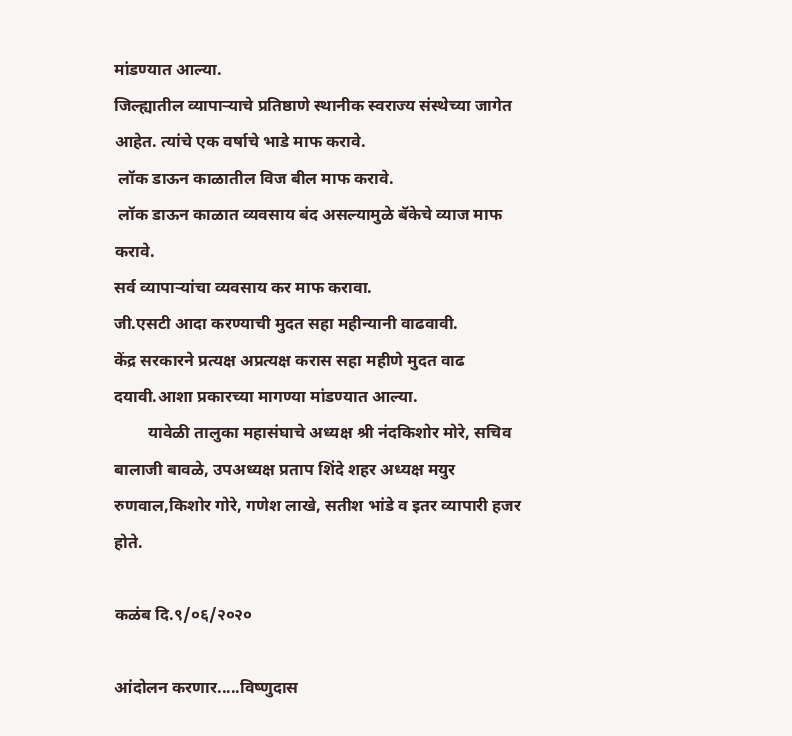मांडण्यात आल्या.
जिल्ह्यातील व्यापाऱ्याचे प्रतिष्ठाणे स्थानीक स्वराज्य संस्थेच्या जागेत आहेत. त्यांचे एक वर्षाचे भाडे माफ करावे.
 लॉक डाऊन काळातील विज बील माफ करावे.
 लॉक डाऊन काळात व्यवसाय बंद असल्यामुळे बॅकेचे व्याज माफ करावे.
सर्व व्यापाऱ्यांचा व्यवसाय कर माफ करावा.
जी.एसटी आदा करण्याची मुदत सहा महीन्यानी वाढवावी.
केंद्र सरकारने प्रत्यक्ष अप्रत्यक्ष करास सहा महीणे मुदत वाढ दयावी.आशा प्रकारच्या मागण्या मांडण्यात आल्या.
        यावेळी तालुका महासंघाचे अध्यक्ष श्री नंदकिशोर मोरे, सचिव बालाजी बावळे, उपअध्यक्ष प्रताप शिंदे शहर अध्यक्ष मयुर रुणवाल,किशोर गोरे, गणेश लाखे, सतीश भांडे व इतर व्यापारी हजर होते.

कळंब दि.९/०६/२०२०

आंदोलन करणार.....विष्णुदास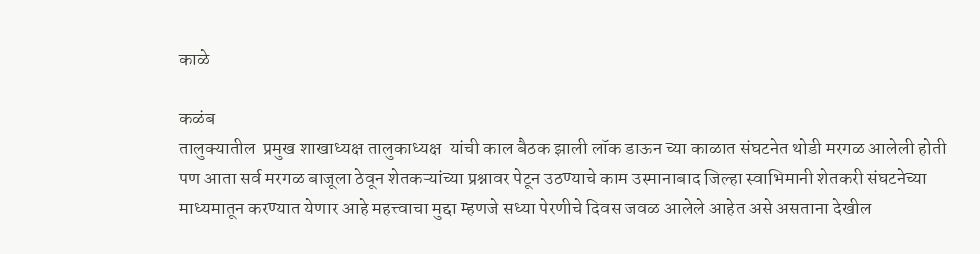काळे

कळंब
तालुक्यातील  प्रमुख शाखाध्यक्ष तालुकाध्यक्ष  यांची काल बैठक झाली लॉक डाऊन च्या काळात संघटनेत थोडी मरगळ आलेली होती पण आता सर्व मरगळ बाजूला ठेवून शेतकऱ्यांच्या प्रश्नावर पेटून उठण्याचे काम उस्मानाबाद जिल्हा स्वाभिमानी शेतकरी संघटनेच्या माध्यमातून करण्यात येणार आहे महत्त्वाचा मुद्दा म्हणजे सध्या पेरणीचे दिवस जवळ आलेले आहेत असे असताना देखील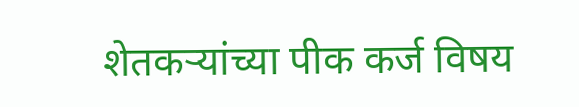शेतकऱ्यांच्या पीक कर्ज विषय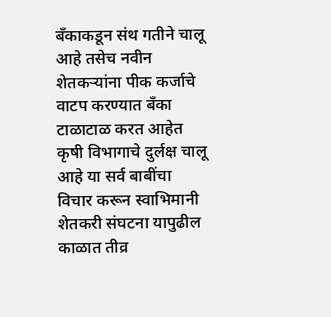बँकाकडून संथ गतीने चालू आहे तसेच नवीन शेतकऱ्यांना पीक कर्जाचे वाटप करण्यात बँका टाळाटाळ करत आहेत कृषी विभागाचे दुर्लक्ष चालू आहे या सर्व बाबींचा विचार करून स्वाभिमानी शेतकरी संघटना यापुढील काळात तीव्र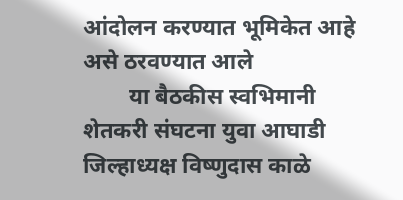आंदोलन करण्यात भूमिकेत आहे असे ठरवण्यात आले
        या बैठकीस स्वभिमानी शेतकरी संघटना युवा आघाडी जिल्हाध्यक्ष विष्णुदास काळे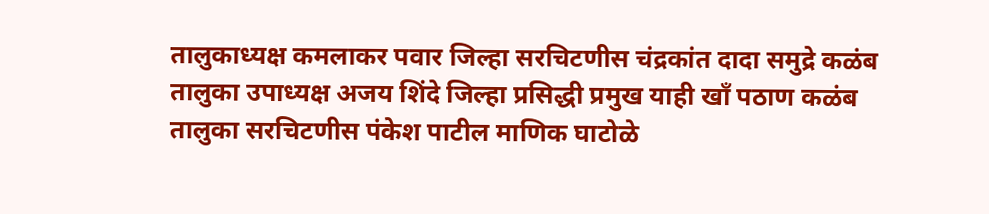तालुकाध्यक्ष कमलाकर पवार जिल्हा सरचिटणीस चंद्रकांत दादा समुद्रे कळंब तालुका उपाध्यक्ष अजय शिंदे जिल्हा प्रसिद्धी प्रमुख याही खाँ पठाण कळंब तालुका सरचिटणीस पंकेश पाटील माणिक घाटोळे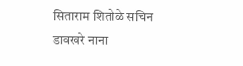सिताराम शितोळे सचिन डावखरे नाना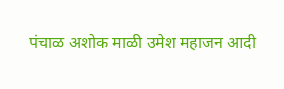पंचाळ अशोक माळी उमेश महाजन आदी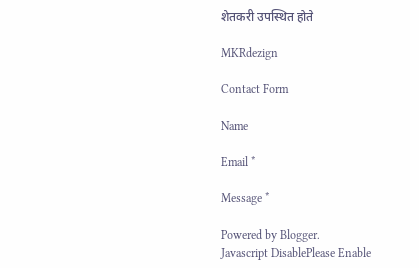शेतकरी उपस्थित होते

MKRdezign

Contact Form

Name

Email *

Message *

Powered by Blogger.
Javascript DisablePlease Enable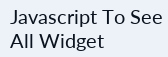Javascript To See All Widget